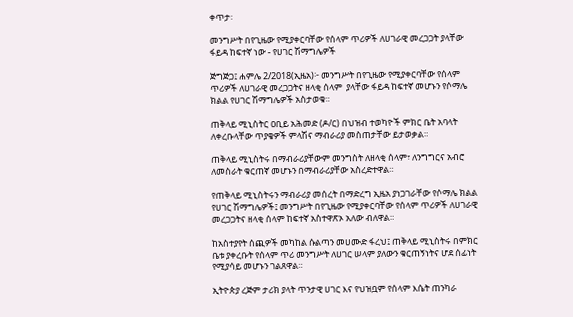ቀጥታ፡

መንግሥት በየጊዜው የሚያቀርባቸው የሰላም ጥሪዎች ለሀገራዊ መረጋጋት ያላቸው ፋይዳ ከፍተኛ ነው - የሀገር ሽማግሌዎች

ጅግጅጋ፤ ሐምሌ 2/2018(ኢዜአ)፦ መንግሥት በየጊዜው የሚያቀርባቸው የሰላም ጥሪዎች ለሀገራዊ መረጋጋትና ዘላቂ ሰላም  ያላቸው ፋይዳ ከፍተኛ መሆኑን የሶማሌ ክልል የሀገር ሽማግሌዎች አስታወቁ።

ጠቅላይ ሚኒስትር ዐቢይ አሕመድ (ዶ/ር) በህዝብ ተወካዮች ምክር ቤት አባላት ለቀረቡላቸው ጥያቄዎች ምላሽና ማብራሪያ መስጠታቸው ይታወቃል።

ጠቅላይ ሚኒስትሩ በማብራሪያቸውም መንግስት ለዘላቂ ሰላም፣ ለንግግርና አብሮ ለመስራት ቁርጠኛ መሆኑን በማብራሪያቸው አስረድተዋል።

የጠቅላይ ሚኒስትሩን ማብራሪያ መሰረት በማድረግ ኢዜአ ያነጋገራቸው የሶማሌ ክልል የሀገር ሽማግሌዎች፤ መንግሥት በየጊዜው የሚያቀርባቸው የሰላም ጥሪዎች ለሀገራዊ መረጋጋትና ዘላቂ ሰላም ከፍተኛ አስተዋጽኦ አለው ብለዋል።

ከአስተያየት ሰጪዎች መካከል ሱልጣን መሀሙድ ፋረህ፤ ጠቅላይ ሚኒስትሩ በምክር ቤቱ ያቀረቡት የሰላም ጥሪ መንግሥት ለሀገር ሠላም ያለውን ቁርጠኝነትና ሆደ ሰፊነት የሚያሳይ መሆኑን ገልጸዋል።

ኢትዮጵያ ረጅም ታሪክ ያላት ጥንታዊ ሀገር እና የህዝቧም የሰላም እሴት ጠንካራ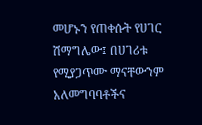መሆኑን የጠቀሱት የሀገር ሽማግሌው፤ በሀገሪቱ የሚያጋጥሙ ማናቸውንም አለመግባባቶችና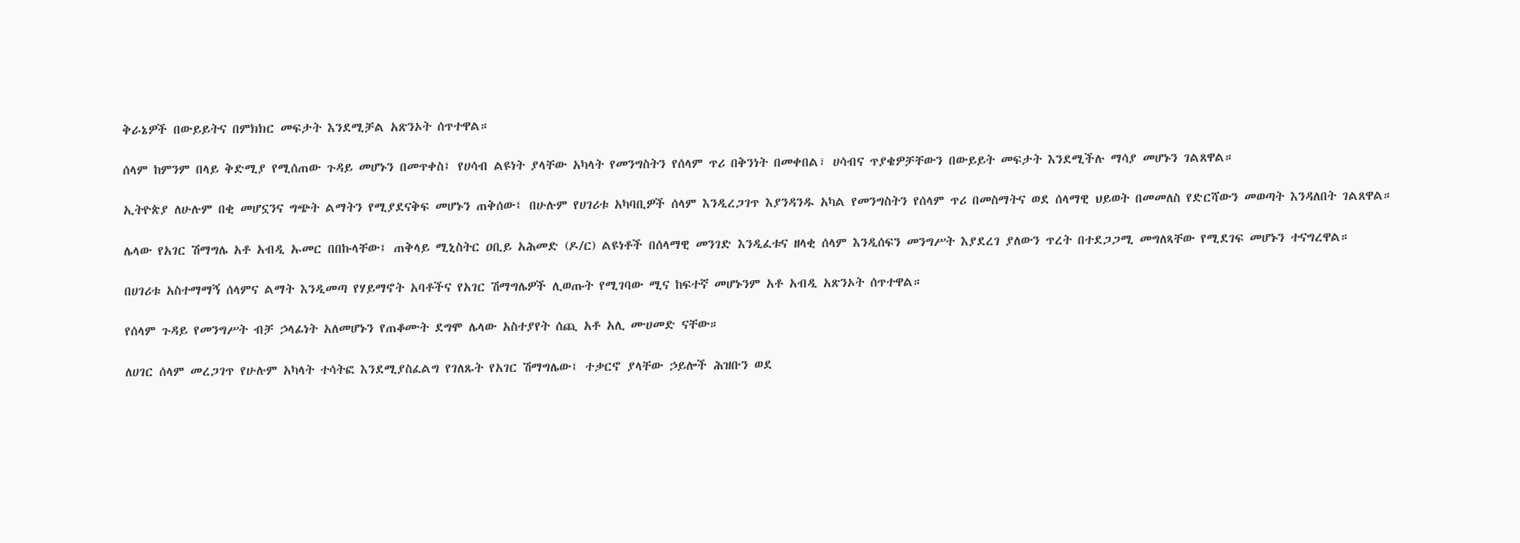ቅራኔዎች በውይይትና በምክክር መፍታት እንደሚቻል አጽንኦት ሰጥተዋል።

ሰላም ከምንም በላይ ቅድሚያ የሚሰጠው ጉዳይ መሆኑን በመጥቀስ፤ የሀሳብ ልዩነት ያላቸው አካላት የመንግስትን የሰላም ጥሪ በቅንነት በመቀበል፣ ሀሳብና ጥያቄዎቻቸውን በውይይት መፍታት እንደሚችሉ ማሳያ መሆኑን ገልጸዋል።

ኢትዮጵያ ለሁሉም በቂ መሆኗንና ግጭት ልማትን የሚያደናቅፍ መሆኑን ጠቅሰው፤ በሁሉም የሀገሪቱ አካባቢዎች ሰላም እንዲረጋገጥ እያንዳንዱ አካል የመንግስትን የሰላም ጥሪ በመስማትና ወደ ሰላማዊ ህይወት በመመለስ የድርሻውን መወጣት እንዳለበት ገልጸዋል።

ሌላው የአገር ሽማግሌ አቶ አብዲ ኡመር በበኩላቸው፤ ጠቅላይ ሚኒስትር ዐቢይ አሕመድ (ዶ/ር) ልዩነቶች በሰላማዊ መንገድ እንዲፈቱና ዘላቂ ሰላም እንዲሰፍን መንግሥት እያደረገ ያለውን ጥረት በተደጋጋሚ መግለጻቸው የሚደገፍ መሆኑን ተናግረዋል።

በሀገሪቱ አስተማማኝ ሰላምና ልማት እንዲመጣ የሃይማኖት አባቶችና የአገር ሽማግሌዎች ሊወጡት የሚገባው ሚና ከፍተኛ መሆኑንም አቶ አብዲ አጽንኦት ሰጥተዋል።

የሰላም ጉዳይ የመንግሥት ብቻ ኃላፊነት አለመሆኑን የጠቆሙት ደግሞ ሌላው አስተያየት ሰጪ አቶ አሊ ሙሀመድ ናቸው።

ለሀገር ሰላም መረጋገጥ የሁሉም አካላት ተሳትፎ እንደሚያስፈልግ የገለጹት የአገር ሽማግሌው፤ ተቃርኖ ያላቸው ኃይሎች ሕዝቡን ወደ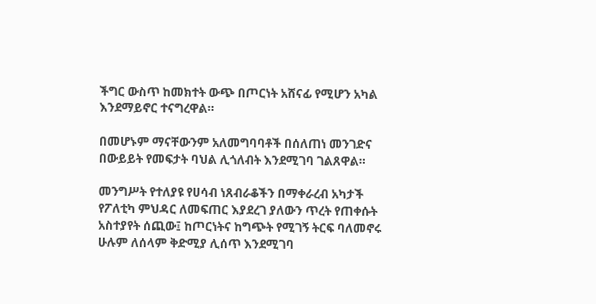ችግር ውስጥ ከመክተት ውጭ በጦርነት አሸናፊ የሚሆን አካል እንደማይኖር ተናግረዋል።

በመሆኑም ማናቸውንም አለመግባባቶች በሰለጠነ መንገድና በውይይት የመፍታት ባህል ሊጎለብት እንደሚገባ ገልጸዋል።

መንግሥት የተለያዩ የሀሳብ ነጸብራቆችን በማቀራረብ አካታች የፖለቲካ ምህዳር ለመፍጠር እያደረገ ያለውን ጥረት የጠቀሱት አስተያየት ሰጪው፤ ከጦርነትና ከግጭት የሚገኝ ትርፍ ባለመኖሩ ሁሉም ለሰላም ቅድሚያ ሊሰጥ እንደሚገባ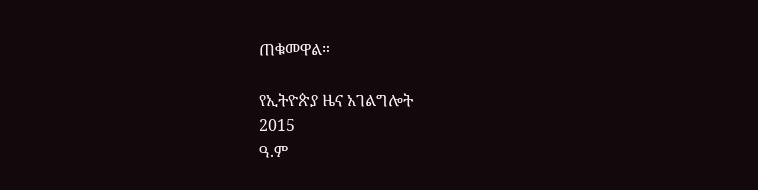ጠቁመዋል።

የኢትዮጵያ ዜና አገልግሎት
2015
ዓ.ም